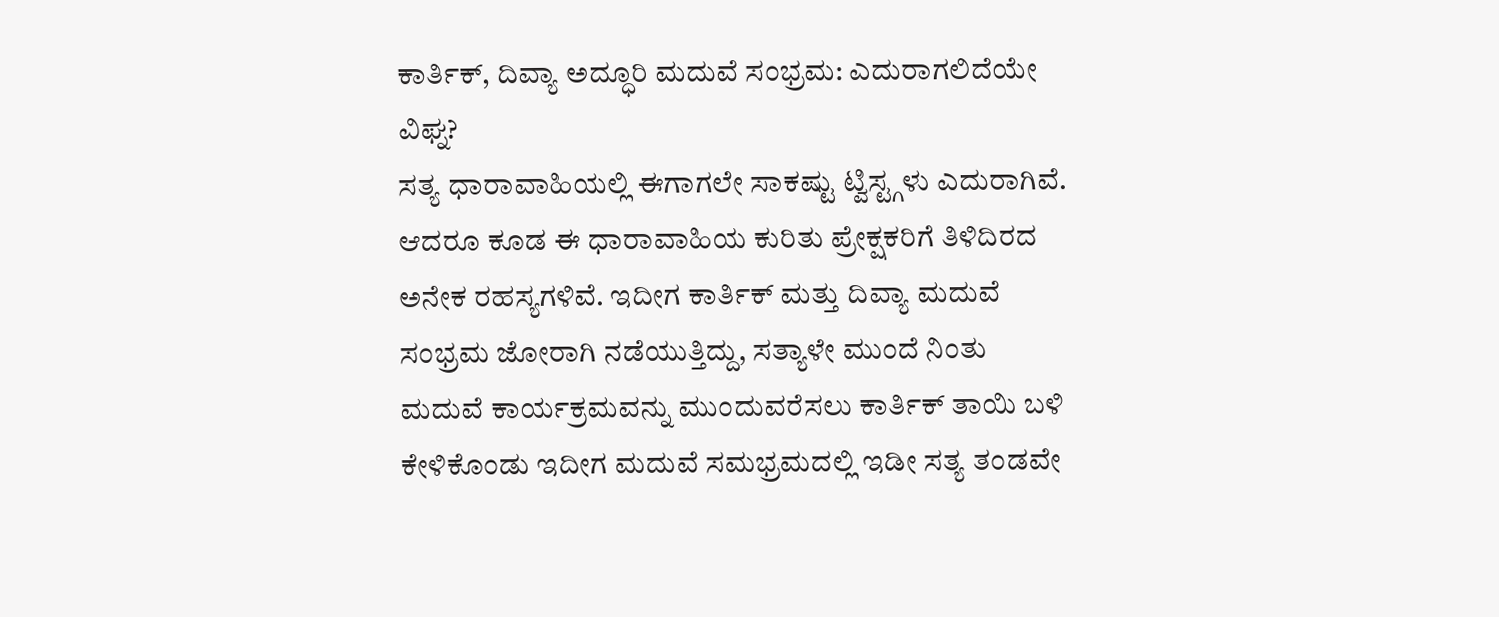ಕಾರ್ತಿಕ್, ದಿವ್ಯಾ ಅದ್ಧೂರಿ ಮದುವೆ ಸಂಭ್ರಮ: ಎದುರಾಗಲಿದೆಯೇ ವಿಘ್ನ?
ಸತ್ಯ ಧಾರಾವಾಹಿಯಲ್ಲಿ ಈಗಾಗಲೇ ಸಾಕಷ್ಟು ಟ್ವಿಸ್ಟ್ಗಳು ಎದುರಾಗಿವೆ. ಆದರೂ ಕೂಡ ಈ ಧಾರಾವಾಹಿಯ ಕುರಿತು ಪ್ರೇಕ್ಷಕರಿಗೆ ತಿಳಿದಿರದ ಅನೇಕ ರಹಸ್ಯಗಳಿವೆ. ಇದೀಗ ಕಾರ್ತಿಕ್ ಮತ್ತು ದಿವ್ಯಾ ಮದುವೆ ಸಂಭ್ರಮ ಜೋರಾಗಿ ನಡೆಯುತ್ತಿದ್ದು, ಸತ್ಯಾಳೇ ಮುಂದೆ ನಿಂತು ಮದುವೆ ಕಾರ್ಯಕ್ರಮವನ್ನು ಮುಂದುವರೆಸಲು ಕಾರ್ತಿಕ್ ತಾಯಿ ಬಳಿ ಕೇಳಿಕೊಂಡು ಇದೀಗ ಮದುವೆ ಸಮಭ್ರಮದಲ್ಲಿ ಇಡೀ ಸತ್ಯ ತಂಡವೇ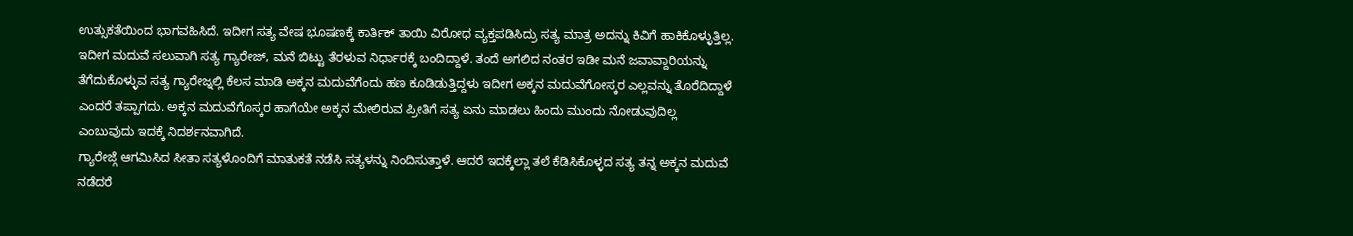ಉತ್ಸುಕತೆಯಿಂದ ಭಾಗವಹಿಸಿದೆ. ಇದೀಗ ಸತ್ಯ ವೇಷ ಭೂಷಣಕ್ಕೆ ಕಾರ್ತಿಕ್ ತಾಯಿ ವಿರೋಧ ವ್ಯಕ್ತಪಡಿಸಿದ್ರು ಸತ್ಯ ಮಾತ್ರ ಅದನ್ನು ಕಿವಿಗೆ ಹಾಕಿಕೊಳ್ಳುತ್ತಿಲ್ಲ.
ಇದೀಗ ಮದುವೆ ಸಲುವಾಗಿ ಸತ್ಯ ಗ್ಯಾರೇಜ್, ಮನೆ ಬಿಟ್ಟು ತೆರಳುವ ನಿರ್ಧಾರಕ್ಕೆ ಬಂದಿದ್ದಾಳೆ. ತಂದೆ ಅಗಲಿದ ನಂತರ ಇಡೀ ಮನೆ ಜವಾವ್ದಾರಿಯನ್ನು ತೆಗೆದುಕೊಳ್ಳುವ ಸತ್ಯ ಗ್ಯಾರೇಜ್ನಲ್ಲಿ ಕೆಲಸ ಮಾಡಿ ಅಕ್ಕನ ಮದುವೆಗೆಂದು ಹಣ ಕೂಡಿಡುತ್ತಿದ್ದಳು ಇದೀಗ ಅಕ್ಕನ ಮದುವೆಗೋಸ್ಕರ ಎಲ್ಲವನ್ನು ತೊರೆದಿದ್ದಾಳೆ ಎಂದರೆ ತಪ್ಪಾಗದು. ಅಕ್ಕನ ಮದುವೆಗೊಸ್ಕರ ಹಾಗೆಯೇ ಅಕ್ಕನ ಮೇಲಿರುವ ಪ್ರೀತಿಗೆ ಸತ್ಯ ಏನು ಮಾಡಲು ಹಿಂದು ಮುಂದು ನೋಡುವುದಿಲ್ಲ ಎಂಬುವುದು ಇದಕ್ಕೆ ನಿದರ್ಶನವಾಗಿದೆ.
ಗ್ಯಾರೇಜ್ಗೆ ಆಗಮಿಸಿದ ಸೀತಾ ಸತ್ಯಳೊಂದಿಗೆ ಮಾತುಕತೆ ನಡೆಸಿ ಸತ್ಯಳನ್ನು ನಿಂದಿಸುತ್ತಾಳೆ. ಆದರೆ ಇದಕ್ಕೆಲ್ಲಾ ತಲೆ ಕೆಡಿಸಿಕೊಳ್ಳದ ಸತ್ಯ ತನ್ನ ಅಕ್ಕನ ಮದುವೆ ನಡೆದರೆ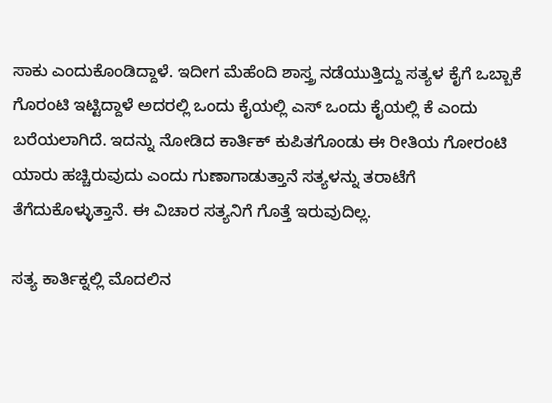ಸಾಕು ಎಂದುಕೊಂಡಿದ್ದಾಳೆ. ಇದೀಗ ಮೆಹೆಂದಿ ಶಾಸ್ತ್ರ ನಡೆಯುತ್ತಿದ್ದು ಸತ್ಯಳ ಕೈಗೆ ಒಬ್ಬಾಕೆ ಗೊರಂಟಿ ಇಟ್ಟಿದ್ದಾಳೆ ಅದರಲ್ಲಿ ಒಂದು ಕೈಯಲ್ಲಿ ಎಸ್ ಒಂದು ಕೈಯಲ್ಲಿ ಕೆ ಎಂದು ಬರೆಯಲಾಗಿದೆ. ಇದನ್ನು ನೋಡಿದ ಕಾರ್ತಿಕ್ ಕುಪಿತಗೊಂಡು ಈ ರೀತಿಯ ಗೋರಂಟಿ ಯಾರು ಹಚ್ಚಿರುವುದು ಎಂದು ಗುಣಾಗಾಡುತ್ತಾನೆ ಸತ್ಯಳನ್ನು ತರಾಟೆಗೆ ತೆಗೆದುಕೊಳ್ಳುತ್ತಾನೆ. ಈ ವಿಚಾರ ಸತ್ಯನಿಗೆ ಗೊತ್ತೆ ಇರುವುದಿಲ್ಲ.

ಸತ್ಯ ಕಾರ್ತಿಕ್ನಲ್ಲಿ ಮೊದಲಿನ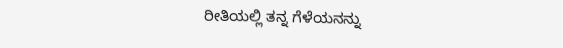ರೀತಿಯಲ್ಲಿ ತನ್ನ ಗೆಳೆಯನನ್ನು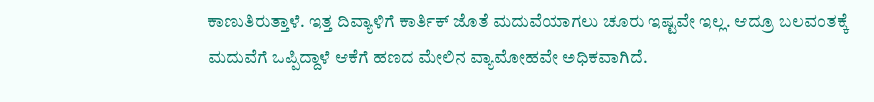ಕಾಣುತಿರುತ್ತಾಳೆ. ಇತ್ತ ದಿವ್ಯಾಳಿಗೆ ಕಾರ್ತಿಕ್ ಜೊತೆ ಮದುವೆಯಾಗಲು ಚೂರು ಇಷ್ಟವೇ ಇಲ್ಲ. ಆದ್ರೂ ಬಲವಂತಕ್ಕೆ ಮದುವೆಗೆ ಒಪ್ಪಿದ್ದಾಳೆ ಆಕೆಗೆ ಹಣದ ಮೇಲಿನ ವ್ಯಾಮೋಹವೇ ಅಧಿಕವಾಗಿದೆ.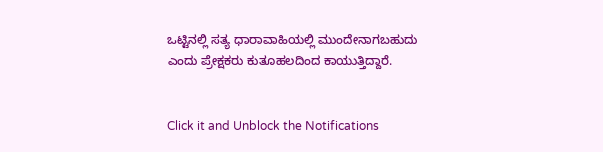ಒಟ್ಟಿನಲ್ಲಿ ಸತ್ಯ ಧಾರಾವಾಹಿಯಲ್ಲಿ ಮುಂದೇನಾಗಬಹುದು ಎಂದು ಪ್ರೇಕ್ಷಕರು ಕುತೂಹಲದಿಂದ ಕಾಯುತ್ತಿದ್ದಾರೆ.


Click it and Unblock the Notifications